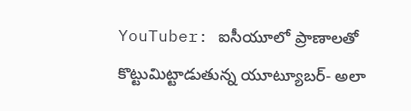YouTuber: ఐసీయూలో ప్రాణాలతో కొట్టుమిట్టాడుతున్న యూట్యూబర్- అలా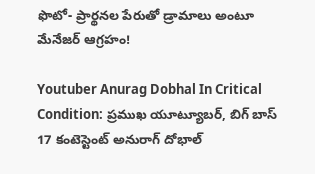ఫొటో- ప్రార్థనల పేరుతో డ్రామాలు అంటూ మేనేజర్ ఆగ్రహం!

Youtuber Anurag Dobhal In Critical Condition: ప్రముఖ యూట్యూబర్, బిగ్ బాస్ 17 కంటెస్టెంట్ అనురాగ్ దోభాల్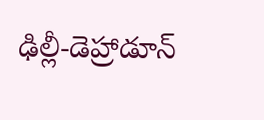ఢిల్లీ-డెహ్రాడూన్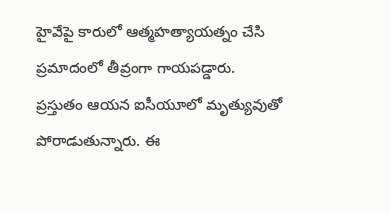హైవేపై కారులో ఆత్మహత్యాయత్నం చేసి ప్రమాదంలో తీవ్రంగా గాయపడ్డారు. ప్రస్తుతం ఆయన ఐసీయూలో మృత్యువుతో పోరాడుతున్నారు. ఈ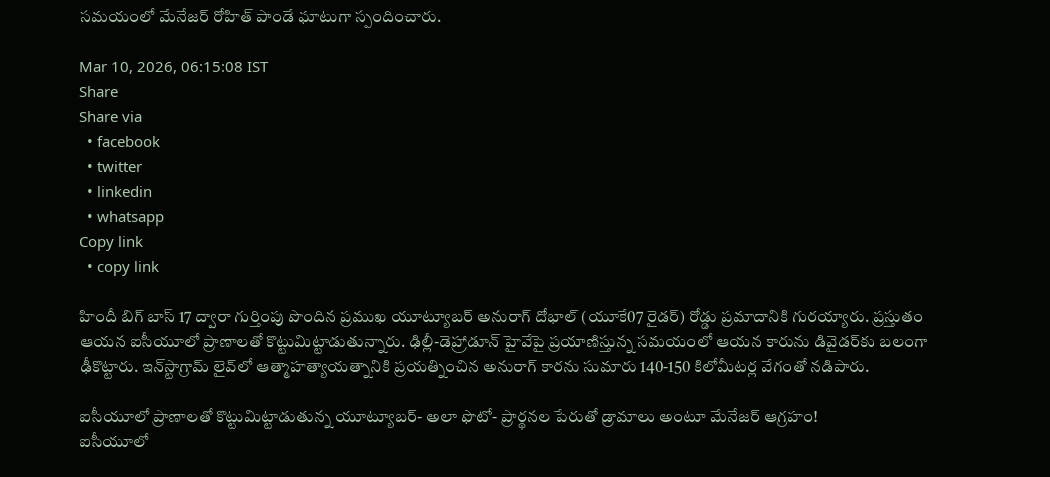సమయంలో మేనేజర్ రోహిత్ పాండే ఘాటుగా స్పందించారు.

Mar 10, 2026, 06:15:08 IST
Share
Share via
  • facebook
  • twitter
  • linkedin
  • whatsapp
Copy link
  • copy link

హిందీ బిగ్ బాస్ 17 ద్వారా గుర్తింపు పొందిన ప్రముఖ యూట్యూబర్ అనురాగ్ దోభాల్ (యూకే07 రైడర్) రోడ్డు ప్రమాదానికి గురయ్యారు. ప్రస్తుతం ఆయన ఐసీయూలో ప్రాణాలతో కొట్టుమిట్టాడుతున్నారు. ఢిల్లీ-డెహ్రాడూన్ హైవేపై ప్రయాణిస్తున్న సమయంలో ఆయన కారును డివైడర్‌కు బలంగా ఢీకొట్టారు. ఇన్‌స్టాగ్రామ్ లైవ్‌లో ఆత్మాహత్యాయత్నానికి ప్రయత్నించిన అనురాగ్ కారను సుమారు 140-150 కిలోమీటర్ల వేగంతో నడిపారు.

ఐసీయూలో ప్రాణాలతో కొట్టుమిట్టాడుతున్న యూట్యూబర్- అలా ఫొటో- ప్రార్థనల పేరుతో డ్రామాలు అంటూ మేనేజర్ ఆగ్రహం!
ఐసీయూలో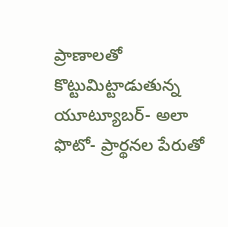ప్రాణాలతో కొట్టుమిట్టాడుతున్న యూట్యూబర్- అలా ఫొటో- ప్రార్థనల పేరుతో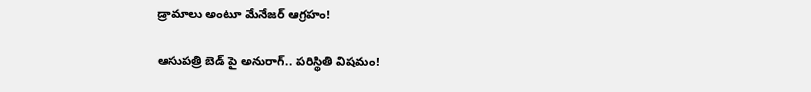డ్రామాలు అంటూ మేనేజర్ ఆగ్రహం!

ఆసుపత్రి బెడ్ పై అనురాగ్.. పరిస్థితి విషమం!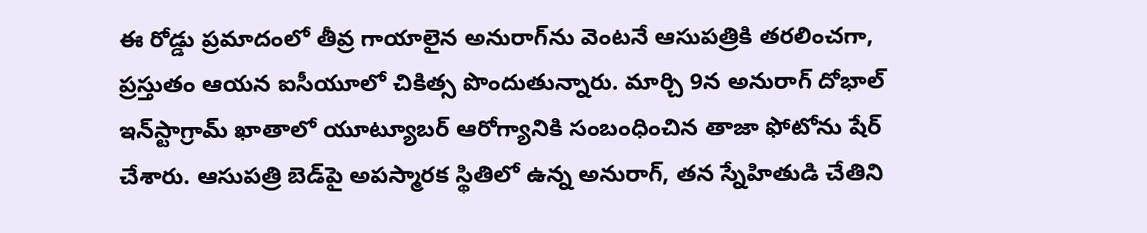ఈ రోడ్డు ప్రమాదంలో తీవ్ర గాయాలైన అనురాగ్‌ను వెంటనే ఆసుపత్రికి తరలించగా, ప్రస్తుతం ఆయన ఐసీయూలో చికిత్స పొందుతున్నారు. మార్చి 9న అనురాగ్ దోభాల్ ఇన్‌స్టాగ్రామ్ ఖాతాలో యూట్యూబర్ ఆరోగ్యానికి సంబంధించిన తాజా ఫోటోను షేర్ చేశారు. ఆసుపత్రి బెడ్‌పై అపస్మారక స్థితిలో ఉన్న అనురాగ్, తన స్నేహితుడి చేతిని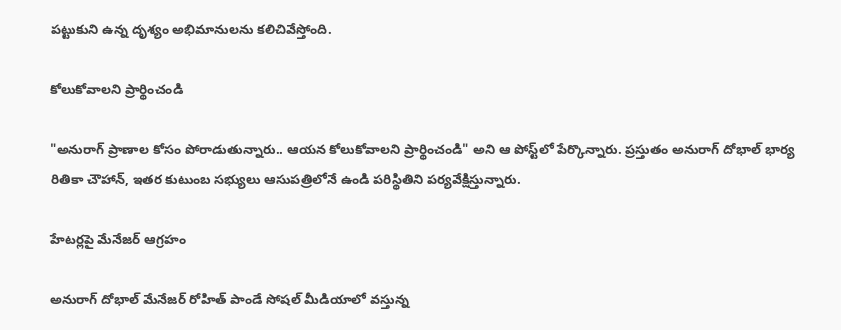పట్టుకుని ఉన్న దృశ్యం అభిమానులను కలిచివేస్తోంది.

కోలుకోవాలని ప్రార్థించండి

"అనురాగ్ ప్రాణాల కోసం పోరాడుతున్నారు.. ఆయన కోలుకోవాలని ప్రార్థించండి" అని ఆ పోస్ట్‌లో పేర్కొన్నారు. ప్రస్తుతం అనురాగ్ దోభాల్ భార్య రితికా చౌహాన్, ఇతర కుటుంబ సభ్యులు ఆసుపత్రిలోనే ఉండి పరిస్థితిని పర్యవేక్షిస్తున్నారు.

హేటర్లపై మేనేజర్ ఆగ్రహం

అనురాగ్ దోభాల్ మేనేజర్ రోహిత్ పాండే సోషల్ మీడియాలో వస్తున్న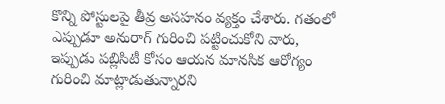కొన్ని పోస్టులపై తీవ్ర అసహనం వ్యక్తం చేశారు. గతంలో ఎప్పుడూ అనురాగ్ గురించి పట్టించుకోని వారు, ఇప్పుడు పబ్లిసిటీ కోసం ఆయన మానసిక ఆరోగ్యం గురించి మాట్లాడుతున్నారని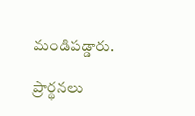మండిపడ్డారు.

ప్రార్థనలు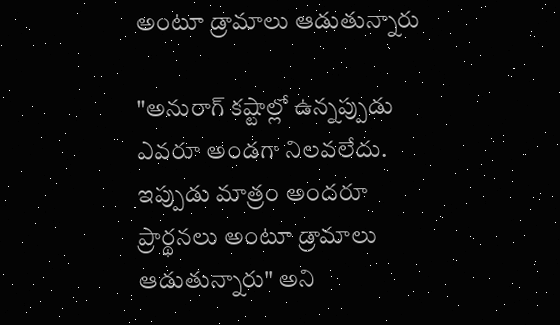అంటూ డ్రామాలు ఆడుతున్నారు

"అనురాగ్ కష్టాల్లో ఉన్నప్పుడు ఎవరూ అండగా నిలవలేదు. ఇప్పుడు మాత్రం అందరూ ప్రార్థనలు అంటూ డ్రామాలు ఆడుతున్నారు" అని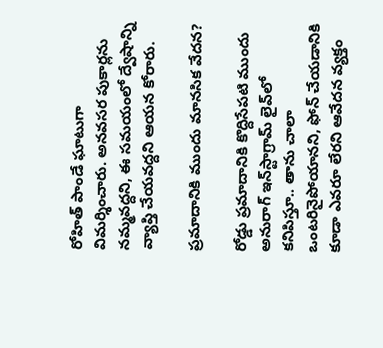రోహిత్ పాండే ఘాటుగా విమర్శించారు. అనవసర పుకార్లను నమ్మవద్దని, ఈ సమయంలో ద్వేషాన్ని వ్యాప్తి చేయవద్దని ఆయన కోరారు.

ప్రమాదానికి ముందు మానసిక వేదన?

రోడ్డు ప్రమాదానికి కొద్దిసేపటి ముందు అనురాగ్ ఇన్‌స్టాగ్రామ్ లైవ్‌లో కనిపిస్తూ.. తాను చాలా ఒంటరినైపోయానని, ఫోన్ చేయడానికి కూడా ఎవరూ లేరని ఆవేదన వ్యక్తం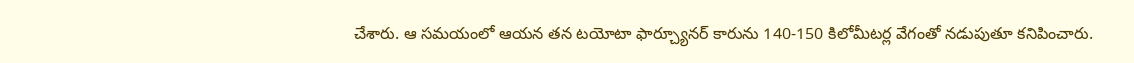చేశారు. ఆ సమయంలో ఆయన తన టయోటా ఫార్చ్యూనర్ కారును 140-150 కిలోమీటర్ల వేగంతో నడుపుతూ కనిపించారు.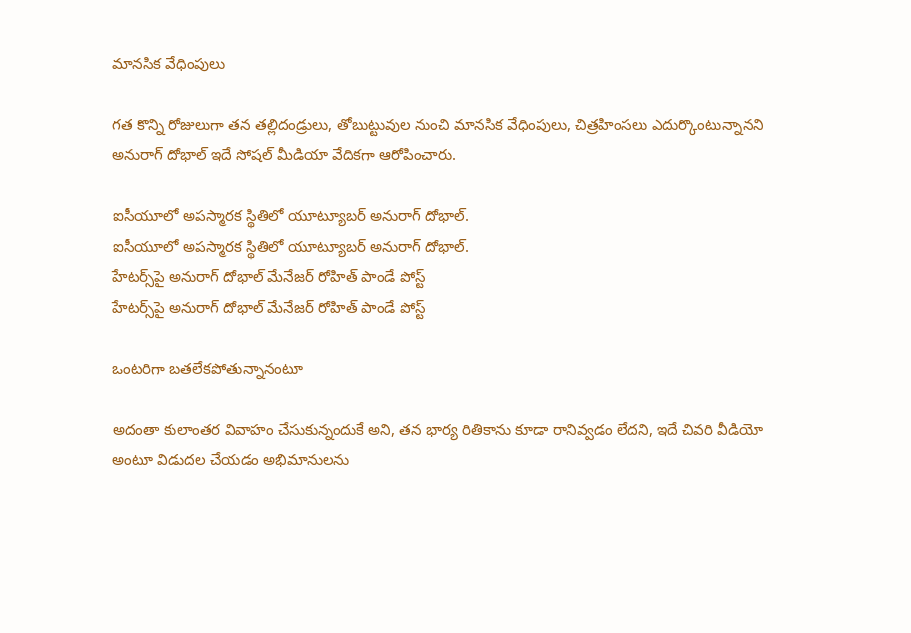మానసిక వేధింపులు

గత కొన్ని రోజులుగా తన తల్లిదండ్రులు, తోబుట్టువుల నుంచి మానసిక వేధింపులు, చిత్రహింసలు ఎదుర్కొంటున్నానని అనురాగ్ దోభాల్ ఇదే సోషల్ మీడియా వేదికగా ఆరోపించారు.

ఐసీయూలో అపస్మారక స్థితిలో యూట్యూబర్ అనురాగ్ దోభాల్.
ఐసీయూలో అపస్మారక స్థితిలో యూట్యూబర్ అనురాగ్ దోభాల్.
హేటర్స్‌పై అనురాగ్ దోభాల్ మేనేజర్ రోహిత్ పాండే పోస్ట్
హేటర్స్‌పై అనురాగ్ దోభాల్ మేనేజర్ రోహిత్ పాండే పోస్ట్

ఒంటరిగా బతలేకపోతున్నానంటూ

అదంతా కులాంతర వివాహం చేసుకున్నందుకే అని, తన భార్య రితికాను కూడా రానివ్వడం లేదని, ఇదే చివరి వీడియో అంటూ విడుదల చేయడం అభిమానులను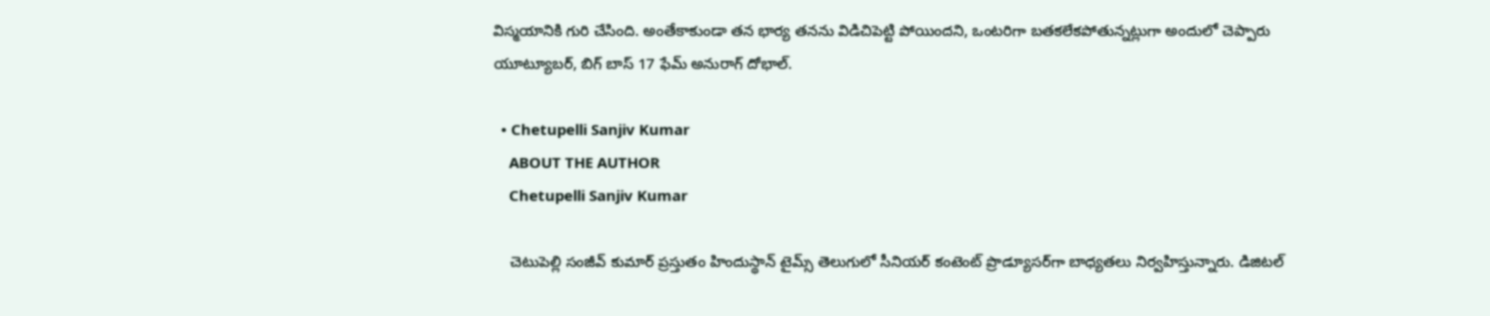విస్మయానికి గురి చేసింది. అంతేకాకుండా తన భార్య తనను విడిచిపెట్టి పోయిందని, ఒంటరిగా బతకలేకపోతున్నట్లుగా అందులో చెప్పారు యూట్యూబర్, బిగ్ బాస్ 17 ఫేమ్ అనురాగ్ దోభాల్.

  • Chetupelli Sanjiv Kumar
    ABOUT THE AUTHOR
    Chetupelli Sanjiv Kumar

    చెటుపెల్లి సంజీవ్ కుమార్ ప్రస్తుతం హిందుస్థాన్ టైమ్స్ తెలుగులో సీనియర్ కంటెంట్ ప్రొడ్యూసర్‌గా బాధ్యతలు నిర్వహిస్తున్నారు. డిజిటల్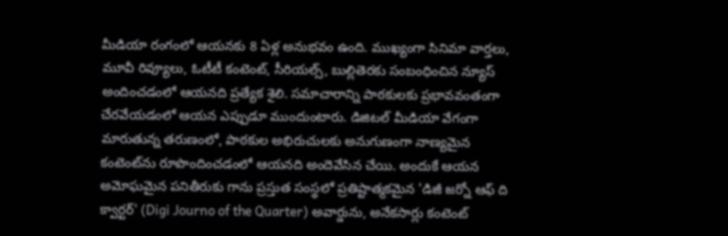మీడియా రంగంలో ఆయనకు 8 ఏళ్ల అనుభవం ఉంది. ముఖ్యంగా సినిమా వార్తలు, మూవీ రివ్యూలు, ఓటీటీ కంటెంట్, సీరియల్స్, బుల్లితెరకు సంబంధించిన న్యూస్ అందించడంలో ఆయనది ప్రత్యేక శైలి. సమాచారాన్ని పాఠకులకు ప్రభావవంతంగా చేరవేయడంలో ఆయన ఎప్పుడూ ముందుంటారు. డిజిటల్ మీడియా వేగంగా మారుతున్న తరుణంలో, పాఠకుల అభిరుచులకు అనుగుణంగా నాణ్యమైన కంటెంట్‌ను రూపొందించడంలో ఆయనది అందెవేసిన చేయి. అందుకే ఆయన అమోఘమైన పనితీరుకు గాను ప్రస్తుత సంస్థలో ప్రతిష్టాత్మకమైన 'డిజీ జర్నో ఆఫ్ ది క్వార్టర్' (Digi Journo of the Quarter) అవార్డును, అనేకసార్లు కంటెంట్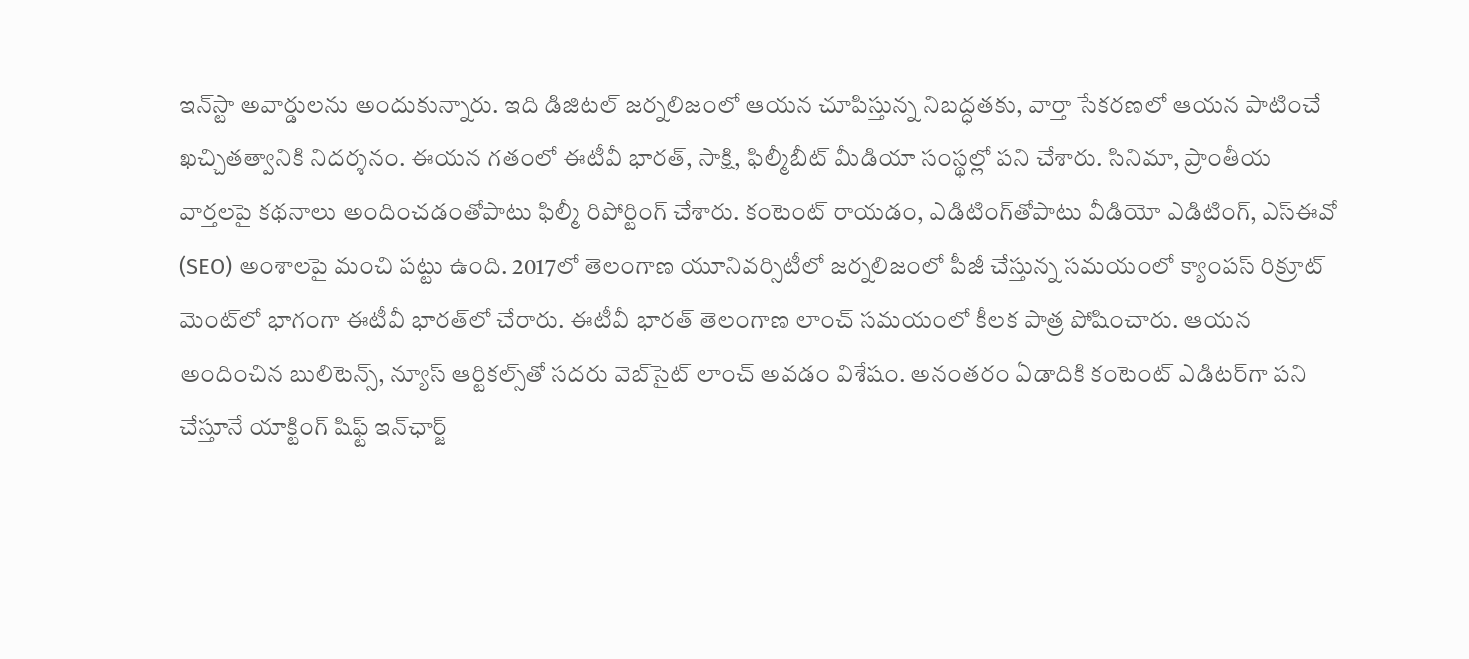ఇన్‌స్టా అవార్డులను అందుకున్నారు. ఇది డిజిటల్ జర్నలిజంలో ఆయన చూపిస్తున్న నిబద్ధతకు, వార్తా సేకరణలో ఆయన పాటించే ఖచ్చితత్వానికి నిదర్శనం. ఈయన గతంలో ఈటీవీ భారత్, సాక్షి, ఫిల్మీబీట్ మీడియా సంస్థల్లో పని చేశారు. సినిమా, ప్రాంతీయ వార్తలపై కథనాలు అందించడంతోపాటు ఫిల్మీ రిపోర్టింగ్ చేశారు. కంటెంట్ రాయడం, ఎడిటింగ్‌తోపాటు వీడియో ఎడిటింగ్, ఎస్‌ఈవో (SEO) అంశాలపై మంచి పట్టు ఉంది. 2017లో తెలంగాణ యూనివర్సిటీలో జర్నలిజంలో పీజీ చేస్తున్న సమయంలో క్యాంపస్ రిక్రూట్ మెంట్‌లో భాగంగా ఈటీవీ భారత్‌లో చేరారు. ఈటీవీ భారత్ తెలంగాణ లాంచ్ సమయంలో కీలక పాత్ర పోషించారు. ఆయన అందించిన బులిటెన్స్, న్యూస్ ఆర్టికల్స్‌తో సదరు వెబ్‌సైట్ లాంచ్ అవడం విశేషం. అనంతరం ఏడాదికి కంటెంట్ ఎడిటర్‌గా పని చేస్తూనే యాక్టింగ్ షిఫ్ట్ ఇన్‌ఛార్జ్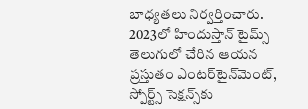బాధ్యతలు నిర్వర్తించారు. 2023లో హిందుస్తాన్ టైమ్స్ తెలుగులో చేరిన ఆయన ప్రస్తుతం ఎంటర్‌టైన్‌మెంట్, స్పోర్ట్స్ సెక్షన్స్‌కు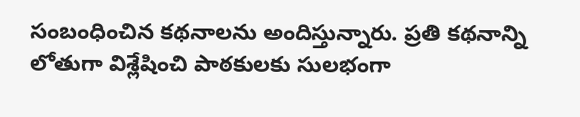సంబంధించిన కథనాలను అందిస్తున్నారు. ప్రతి కథనాన్ని లోతుగా విశ్లేషించి పాఠకులకు సులభంగా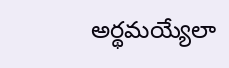అర్థమయ్యేలా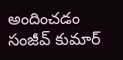అందించడం సంజీవ్ కుమార్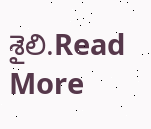శైలి.Read More